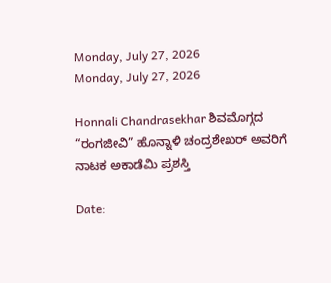Monday, July 27, 2026
Monday, July 27, 2026

Honnali Chandrasekhar ಶಿವಮೊಗ್ಗದ “ರಂಗಜೀವಿ” ಹೊನ್ನಾಳಿ ಚಂದ್ರಶೇಖರ್ ಅವರಿಗೆ ನಾಟಕ ಅಕಾಡೆಮಿ ಪ್ರಶಸ್ತಿ

Date: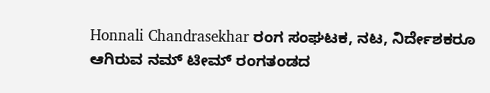Honnali Chandrasekhar ರಂಗ ಸಂಘಟಕ, ನಟ, ನಿರ್ದೇಶಕರೂ ಆಗಿರುವ ನಮ್ ಟೀಮ್ ರಂಗತಂಡದ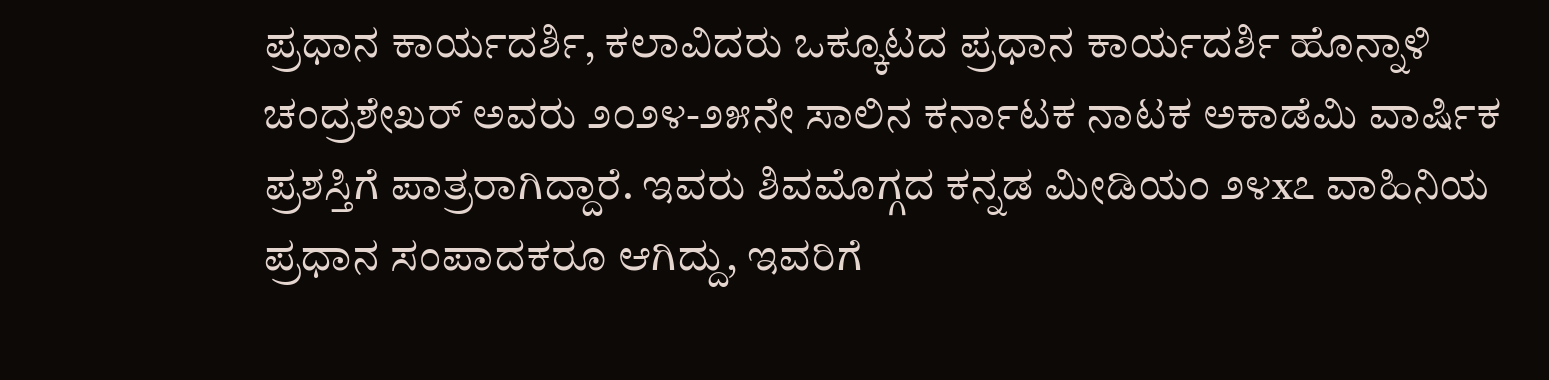ಪ್ರಧಾನ ಕಾರ್ಯದರ್ಶಿ, ಕಲಾವಿದರು ಒಕ್ಕೂಟದ ಪ್ರಧಾನ ಕಾರ್ಯದರ್ಶಿ ಹೊನ್ನಾಳಿ ಚಂದ್ರಶೇಖರ್ ಅವರು ೨೦೨೪-೨೫ನೇ ಸಾಲಿನ ಕರ್ನಾಟಕ ನಾಟಕ ಅಕಾಡೆಮಿ ವಾರ್ಷಿಕ ಪ್ರಶಸ್ತಿಗೆ ಪಾತ್ರರಾಗಿದ್ದಾರೆ. ಇವರು ಶಿವಮೊಗ್ಗದ ಕನ್ನಡ ಮೀಡಿಯಂ ೨೪x೭ ವಾಹಿನಿಯ ಪ್ರಧಾನ ಸಂಪಾದಕರೂ ಆಗಿದ್ದು, ಇವರಿಗೆ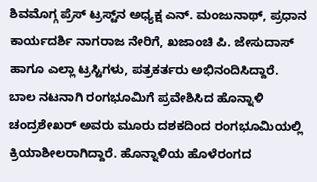ಶಿವಮೊಗ್ಗ ಪ್ರೆಸ್ ಟ್ರಸ್ಟ್‌ನ ಅಧ್ಯಕ್ಷ ಎನ್. ಮಂಜುನಾಥ್, ಪ್ರಧಾನ ಕಾರ್ಯದರ್ಶಿ ನಾಗರಾಜ ನೇರಿಗೆ, ಖಜಾಂಚಿ ಪಿ. ಜೇಸುದಾಸ್ ಹಾಗೂ ಎಲ್ಲಾ ಟ್ರಸ್ಟಿಗಳು, ಪತ್ರಕರ್ತರು ಅಭಿನಂದಿಸಿದ್ದಾರೆ.
ಬಾಲ ನಟನಾಗಿ ರಂಗಭೂಮಿಗೆ ಪ್ರವೇಶಿಸಿದ ಹೊನ್ನಾಳಿ ಚಂದ್ರಶೇಖರ್ ಅವರು ಮೂರು ದಶಕದಿಂದ ರಂಗಭೂಮಿಯಲ್ಲಿ ಕ್ರಿಯಾಶೀಲರಾಗಿದ್ದಾರೆ. ಹೊನ್ನಾಳಿಯ ಹೊಳೆರಂಗದ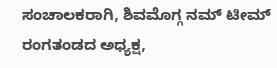ಸಂಚಾಲಕರಾಗಿ, ಶಿವಮೊಗ್ಗ ನಮ್ ಟೀಮ್ ರಂಗತಂಡದ ಅಧ್ಯಕ್ಷ,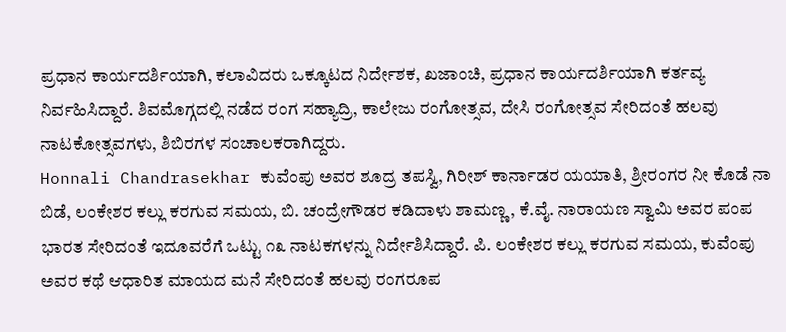ಪ್ರಧಾನ ಕಾರ್ಯದರ್ಶಿಯಾಗಿ, ಕಲಾವಿದರು ಒಕ್ಕೂಟದ ನಿರ್ದೇಶಕ, ಖಜಾಂಚಿ, ಪ್ರಧಾನ ಕಾರ್ಯದರ್ಶಿಯಾಗಿ ಕರ್ತವ್ಯ ನಿರ್ವಹಿಸಿದ್ದಾರೆ. ಶಿವಮೊಗ್ಗದಲ್ಲಿ ನಡೆದ ರಂಗ ಸಹ್ಯಾದ್ರಿ, ಕಾಲೇಜು ರಂಗೋತ್ಸವ, ದೇಸಿ ರಂಗೋತ್ಸವ ಸೇರಿದಂತೆ ಹಲವು ನಾಟಕೋತ್ಸವಗಳು, ಶಿಬಿರಗಳ ಸಂಚಾಲಕರಾಗಿದ್ದರು.
Honnali Chandrasekhar ಕುವೆಂಪು ಅವರ ಶೂದ್ರ ತಪಸ್ವಿ, ಗಿರೀಶ್ ಕಾರ್ನಾಡರ ಯಯಾತಿ, ಶ್ರೀರಂಗರ ನೀ ಕೊಡೆ ನಾ ಬಿಡೆ, ಲಂಕೇಶರ ಕಲ್ಲು ಕರಗುವ ಸಮಯ, ಬಿ. ಚಂದ್ರೇಗೌಡರ ಕಡಿದಾಳು ಶಾಮಣ್ಣ, ಕೆ.ವೈ. ನಾರಾಯಣ ಸ್ವಾಮಿ ಅವರ ಪಂಪ ಭಾರತ ಸೇರಿದಂತೆ ಇದೂವರೆಗೆ ಒಟ್ಟು ೧೩ ನಾಟಕಗಳನ್ನು ನಿರ್ದೇಶಿಸಿದ್ದಾರೆ. ಪಿ. ಲಂಕೇಶರ ಕಲ್ಲು ಕರಗುವ ಸಮಯ, ಕುವೆಂಪು ಅವರ ಕಥೆ ಆಧಾರಿತ ಮಾಯದ ಮನೆ ಸೇರಿದಂತೆ ಹಲವು ರಂಗರೂಪ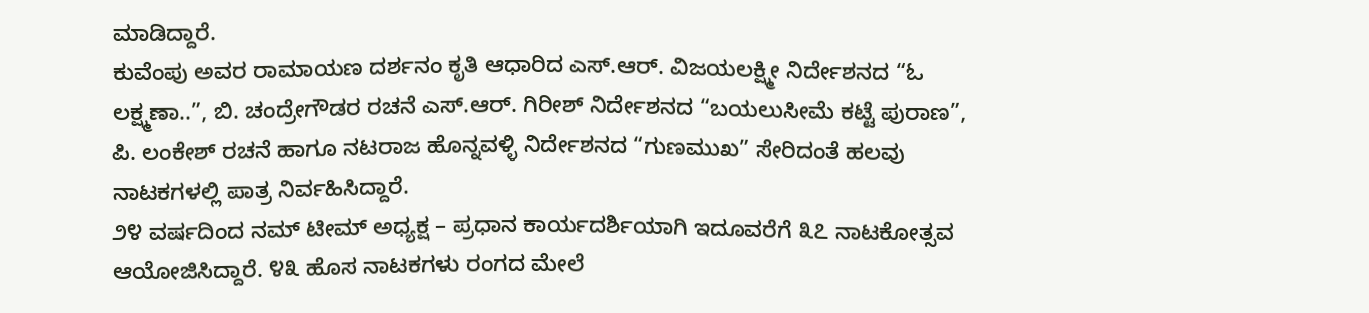ಮಾಡಿದ್ದಾರೆ.
ಕುವೆಂಪು ಅವರ ರಾಮಾಯಣ ದರ್ಶನಂ ಕೃತಿ ಆಧಾರಿದ ಎಸ್.ಆರ್. ವಿಜಯಲಕ್ಷ್ಮೀ ನಿರ್ದೇಶನದ “ಓ ಲಕ್ಷ್ಮಣಾ..”, ಬಿ. ಚಂದ್ರೇಗೌಡರ ರಚನೆ ಎಸ್.ಆರ್. ಗಿರೀಶ್ ನಿರ್ದೇಶನದ “ಬಯಲುಸೀಮೆ ಕಟ್ಟೆ ಪುರಾಣ”, ಪಿ. ಲಂಕೇಶ್ ರಚನೆ ಹಾಗೂ ನಟರಾಜ ಹೊನ್ನವಳ್ಳಿ ನಿರ್ದೇಶನದ “ಗುಣಮುಖ” ಸೇರಿದಂತೆ ಹಲವು ನಾಟಕಗಳಲ್ಲಿ ಪಾತ್ರ ನಿರ್ವಹಿಸಿದ್ದಾರೆ.
೨೪ ವರ್ಷದಿಂದ ನಮ್ ಟೀಮ್ ಅಧ್ಯಕ್ಷ – ಪ್ರಧಾನ ಕಾರ್ಯದರ್ಶಿಯಾಗಿ ಇದೂವರೆಗೆ ೩೭ ನಾಟಕೋತ್ಸವ ಆಯೋಜಿಸಿದ್ದಾರೆ. ೪೩ ಹೊಸ ನಾಟಕಗಳು ರಂಗದ ಮೇಲೆ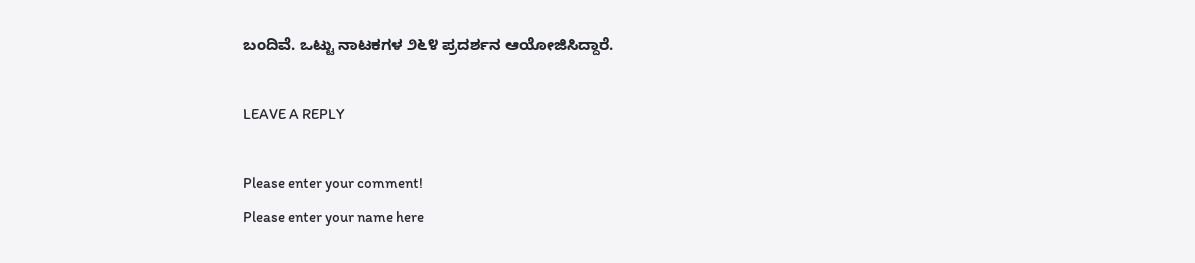ಬಂದಿವೆ. ಒಟ್ಟು ನಾಟಕಗಳ ೨೬೪ ಪ್ರದರ್ಶನ ಆಯೋಜಿಸಿದ್ದಾರೆ.

LEAVE A REPLY

Please enter your comment!
Please enter your name here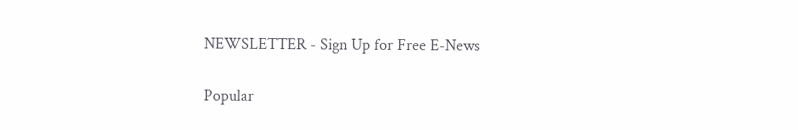NEWSLETTER - Sign Up for Free E-News

Popular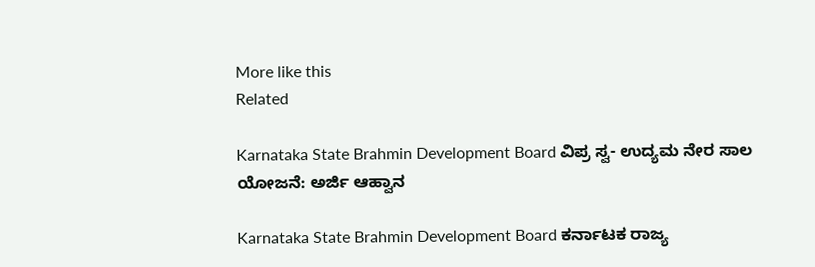More like this
Related

Karnataka State Brahmin Development Board ವಿಪ್ರ ಸ್ವ- ಉದ್ಯಮ ನೇರ ಸಾಲ ಯೋಜನೆ: ಅರ್ಜಿ ಆಹ್ವಾನ

Karnataka State Brahmin Development Board ಕರ್ನಾಟಕ ರಾಜ್ಯ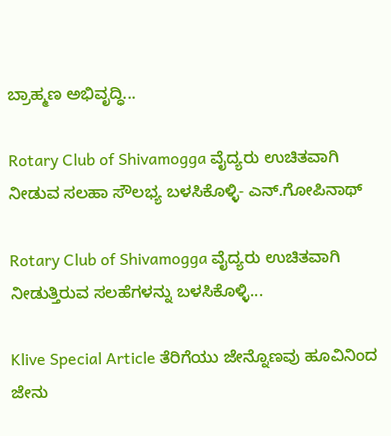ಬ್ರಾಹ್ಮಣ ಅಭಿವೃದ್ಧಿ...

Rotary Club of Shivamogga ವೈದ್ಯರು ಉಚಿತವಾಗಿ ನೀಡುವ ಸಲಹಾ ಸೌಲಭ್ಯ ಬಳಸಿಕೊಳ್ಳಿ- ಎನ್.ಗೋಪಿನಾಥ್

Rotary Club of Shivamogga ವೈದ್ಯರು ಉಚಿತವಾಗಿ ನೀಡುತ್ತಿರುವ ಸಲಹೆಗಳನ್ನು ಬಳಸಿಕೊಳ್ಳಿ...

Klive Special Article ತೆರಿಗೆಯು ಜೇನ್ನೊಣವು ಹೂವಿನಿಂದ ಜೇನು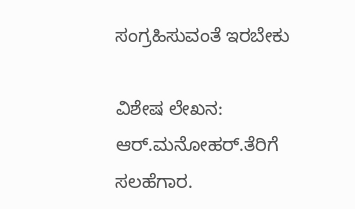ಸಂಗ್ರಹಿಸುವಂತೆ ಇರಬೇಕು

ವಿಶೇಷ ಲೇಖನ: ಆರ್.ಮನೋಹರ್.ತೆರಿಗೆ ಸಲಹೆಗಾರ.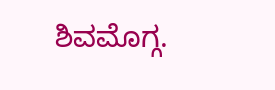ಶಿವಮೊಗ್ಗ.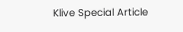Klive Special Article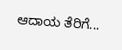ಆದಾಯ ತೆರಿಗೆ...